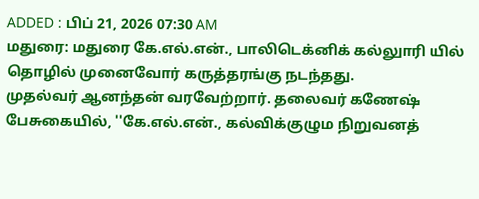ADDED : பிப் 21, 2026 07:30 AM
மதுரை: மதுரை கே.எல்.என்., பாலிடெக்னிக் கல்லுாரி யில் தொழில் முனைவோர் கருத்தரங்கு நடந்தது.
முதல்வர் ஆனந்தன் வரவேற்றார். தலைவர் கணேஷ் பேசுகையில், ''கே.எல்.என்., கல்விக்குழும நிறுவனத்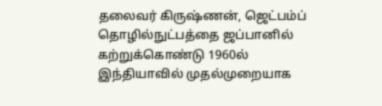தலைவர் கிருஷ்ணன், ஜெட்பம்ப் தொழில்நுட்பத்தை ஜப்பானில் கற்றுக்கொண்டு 1960ல் இந்தியாவில் முதல்முறையாக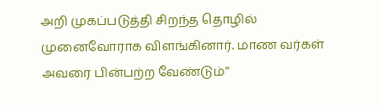அறி முகப்படுத்தி சிறந்த தொழில் முனைவோராக விளங்கினார். மாண வர்கள் அவரை பின்பற்ற வேண்டும்''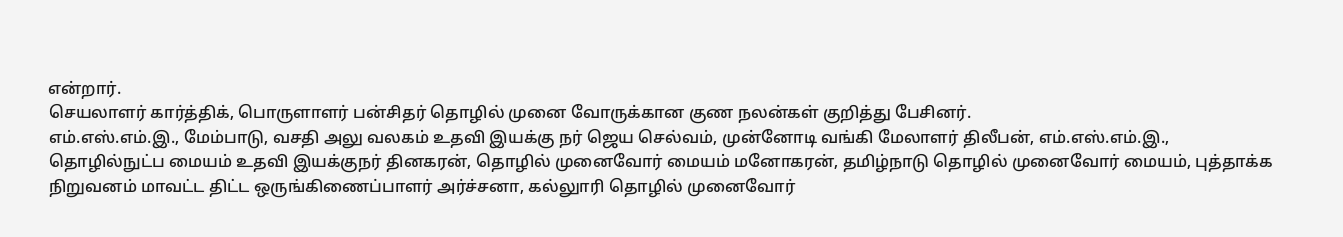என்றார்.
செயலாளர் கார்த்திக், பொருளாளர் பன்சிதர் தொழில் முனை வோருக்கான குண நலன்கள் குறித்து பேசினர்.
எம்.எஸ்.எம்.இ., மேம்பாடு, வசதி அலு வலகம் உதவி இயக்கு நர் ஜெய செல்வம், முன்னோடி வங்கி மேலாளர் திலீபன், எம்.எஸ்.எம்.இ., தொழில்நுட்ப மையம் உதவி இயக்குநர் தினகரன், தொழில் முனைவோர் மையம் மனோகரன், தமிழ்நாடு தொழில் முனைவோர் மையம், புத்தாக்க நிறுவனம் மாவட்ட திட்ட ஒருங்கிணைப்பாளர் அர்ச்சனா, கல்லுாரி தொழில் முனைவோர்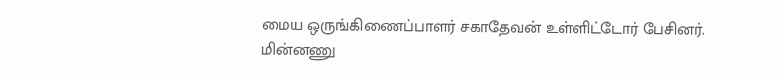மைய ஒருங்கிணைப்பாளர் சகாதேவன் உள்ளிட்டோர் பேசினர்.
மின்னணு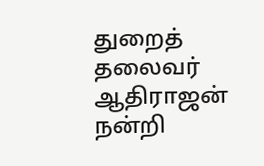துறைத் தலைவர் ஆதிராஜன் நன்றி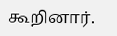கூறினார்.